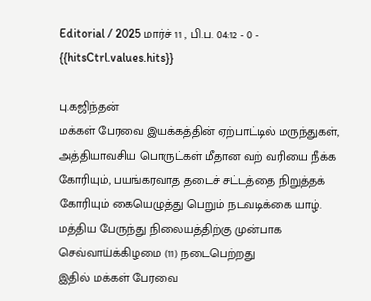Editorial / 2025 மார்ச் 11 , பி.ப. 04:12 - 0 - {{hitsCtrl.values.hits}}

பு.கஜிந்தன்
மக்கள் பேரவை இயக்கத்தின் ஏற்பாட்டில் மருந்துகள், அத்தியாவசிய பொருட்கள் மீதான வற் வரியை நீக்க கோரியும், பயங்கரவாத தடைச் சட்டத்தை நிறுத்தக் கோரியும் கையெழுத்து பெறும் நடவடிக்கை யாழ். மத்திய பேருந்து நிலையத்திற்கு முன்பாக செவ்வாய்க்கிழமை (11) நடைபெற்றது
இதில் மக்கள் பேரவை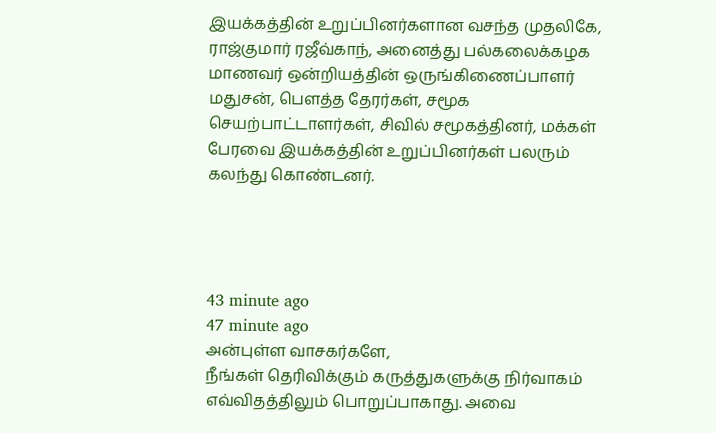இயக்கத்தின் உறுப்பினர்களான வசந்த முதலிகே, ராஜ்குமார் ரஜீவ்காந், அனைத்து பல்கலைக்கழக மாணவர் ஒன்றியத்தின் ஒருங்கிணைப்பாளர் மதுசன், பௌத்த தேரர்கள், சமூக செயற்பாட்டாளர்கள், சிவில் சமூகத்தினர், மக்கள் பேரவை இயக்கத்தின் உறுப்பினர்கள் பலரும் கலந்து கொண்டனர்.




43 minute ago
47 minute ago
அன்புள்ள வாசகர்களே,
நீங்கள் தெரிவிக்கும் கருத்துகளுக்கு நிர்வாகம் எவ்விதத்திலும் பொறுப்பாகாது. அவை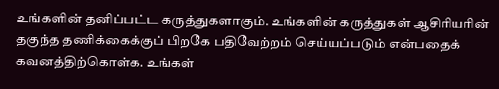உங்களின் தனிப்பட்ட கருத்துகளாகும். உங்களின் கருத்துகள் ஆசிரியரின் தகுந்த தணிக்கைக்குப் பிறகே பதிவேற்றம் செய்யப்படும் என்பதைக் கவனத்திற்கொள்க. உங்கள்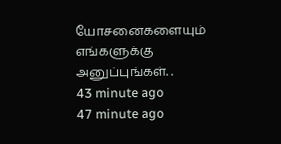யோசனைகளையும் எங்களுக்கு அனுப்புங்கள். .
43 minute ago
47 minute ago